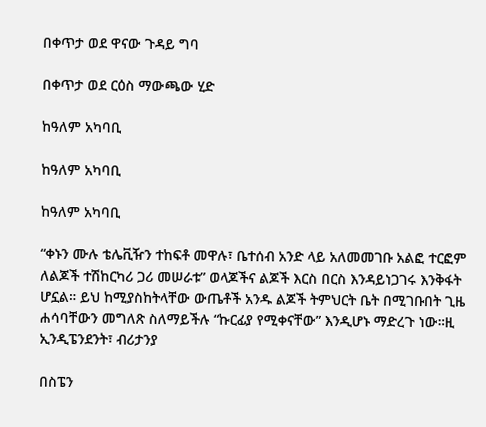በቀጥታ ወደ ዋናው ጉዳይ ግባ

በቀጥታ ወደ ርዕስ ማውጫው ሂድ

ከዓለም አካባቢ

ከዓለም አካባቢ

ከዓለም አካባቢ

“ቀኑን ሙሉ ቴሌቪዥን ተከፍቶ መዋሉ፣ ቤተሰብ አንድ ላይ አለመመገቡ አልፎ ተርፎም ለልጆች ተሽከርካሪ ጋሪ መሠራቱ” ወላጆችና ልጆች እርስ በርስ እንዳይነጋገሩ እንቅፋት ሆኗል። ይህ ከሚያስከትላቸው ውጤቶች አንዱ ልጆች ትምህርት ቤት በሚገቡበት ጊዜ ሐሳባቸውን መግለጽ ስለማይችሉ “ኩርፊያ የሚቀናቸው” እንዲሆኑ ማድረጉ ነው።ዚ ኢንዲፔንደንት፣ ብሪታንያ

በስፔን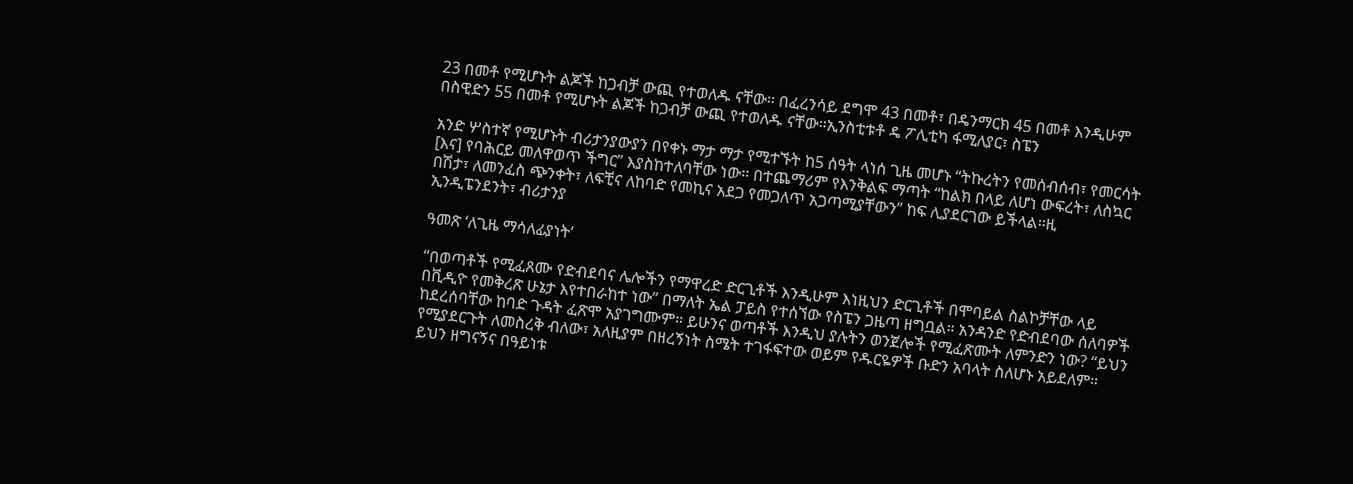23 በመቶ የሚሆኑት ልጆች ከጋብቻ ውጪ የተወለዱ ናቸው። በፈረንሳይ ደግሞ 43 በመቶ፣ በዴንማርክ 45 በመቶ እንዲሁም በስዊድን 55 በመቶ የሚሆኑት ልጆች ከጋብቻ ውጪ የተወለዱ ናቸው።ኢንስቲቱቶ ዴ ፖሊቲካ ፋሚለያር፣ ስፔን

አንድ ሦስተኛ የሚሆኑት ብሪታንያውያን በየቀኑ ማታ ማታ የሚተኙት ከ5 ሰዓት ላነሰ ጊዜ መሆኑ “ትኩረትን የመሰብሰብ፣ የመርሳት [እና] የባሕርይ መለዋወጥ ችግር” እያስከተለባቸው ነው። በተጨማሪም የእንቅልፍ ማጣት “ከልክ በላይ ለሆነ ውፍረት፣ ለስኳር በሽታ፣ ለመንፈስ ጭንቀት፣ ለፍቺና ለከባድ የመኪና አደጋ የመጋለጥ አጋጣሚያቸውን” ከፍ ሊያደርገው ይችላል።ዚ ኢንዲፔንደንት፣ ብሪታንያ

ዓመጽ ‘ለጊዜ ማሳለፊያነት’

“በወጣቶች የሚፈጸሙ የድብደባና ሌሎችን የማዋረድ ድርጊቶች እንዲሁም እነዚህን ድርጊቶች በሞባይል ስልኮቻቸው ላይ በቪዲዮ የመቅረጽ ሁኔታ እየተበራከተ ነው” በማለት ኤል ፓይስ የተሰኘው የስፔን ጋዜጣ ዘግቧል። አንዳንድ የድብደባው ሰለባዎች ከደረሰባቸው ከባድ ጉዳት ፈጽሞ አያገግሙም። ይሁንና ወጣቶች እንዲህ ያሉትን ወንጀሎች የሚፈጽሙት ለምንድን ነው? “ይህን የሚያደርጉት ለመስረቅ ብለው፣ አለዚያም በዘረኝነት ስሜት ተገፋፍተው ወይም የዱርዬዎች ቡድን አባላት ስለሆኑ አይደለም። ይህን ዘግናኝና በዓይነቱ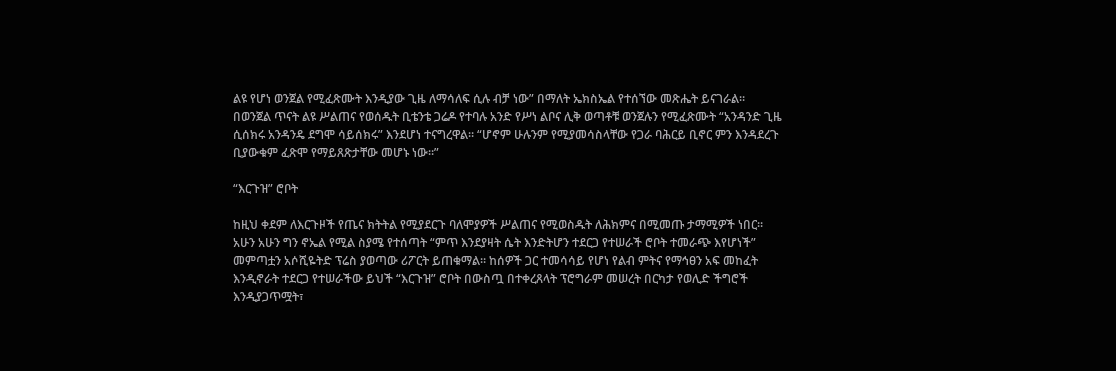ልዩ የሆነ ወንጀል የሚፈጽሙት እንዲያው ጊዜ ለማሳለፍ ሲሉ ብቻ ነው” በማለት ኤክስኤል የተሰኘው መጽሔት ይናገራል። በወንጀል ጥናት ልዩ ሥልጠና የወሰዱት ቢቴንቴ ጋሬዶ የተባሉ አንድ የሥነ ልቦና ሊቅ ወጣቶቹ ወንጀሉን የሚፈጽሙት “አንዳንድ ጊዜ ሲሰክሩ አንዳንዴ ደግሞ ሳይሰክሩ” እንደሆነ ተናግረዋል። “ሆኖም ሁሉንም የሚያመሳስላቸው የጋራ ባሕርይ ቢኖር ምን እንዳደረጉ ቢያውቁም ፈጽሞ የማይጸጽታቸው መሆኑ ነው።”

“እርጉዝ” ሮቦት

ከዚህ ቀደም ለእርጉዞች የጤና ክትትል የሚያደርጉ ባለሞያዎች ሥልጠና የሚወስዱት ለሕክምና በሚመጡ ታማሚዎች ነበር። አሁን አሁን ግን ኖኤል የሚል ስያሜ የተሰጣት “ምጥ እንደያዛት ሴት እንድትሆን ተደርጋ የተሠራች ሮቦት ተመራጭ እየሆነች” መምጣቷን አሶሺዬትድ ፕሬስ ያወጣው ሪፖርት ይጠቁማል። ከሰዎች ጋር ተመሳሳይ የሆነ የልብ ምትና የማኅፀን አፍ መከፈት እንዲኖራት ተደርጋ የተሠራችው ይህች “እርጉዝ” ሮቦት በውስጧ በተቀረጸላት ፕሮግራም መሠረት በርካታ የወሊድ ችግሮች እንዲያጋጥሟት፣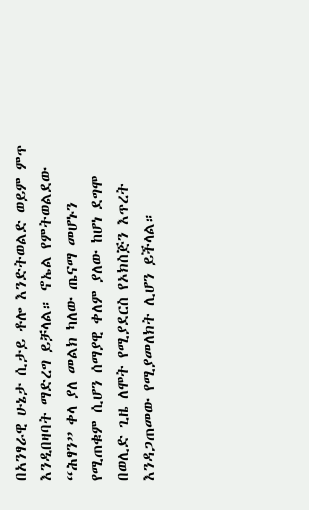በአንፃራዊ ሁኔታ ሲታይ ቶሎ እንድትወልድ ወይም ምጥ እንዲበዛባት ማድረግ ይቻላል። ኖኤል የምትወልደው “ሕፃን” ቀላ ያለ መልክ ካለው ጤናማ መሆኑን የሚጠቁም ሲሆን ሰማያዊ ቀለም ያለው ከሆነ ደግሞ በወሊድ ጊዜ ለሞት የሚያደርስ የኦክስጅን እጥረት እንዳጋጠመው የሚያመለክት ሊሆን ይችላል።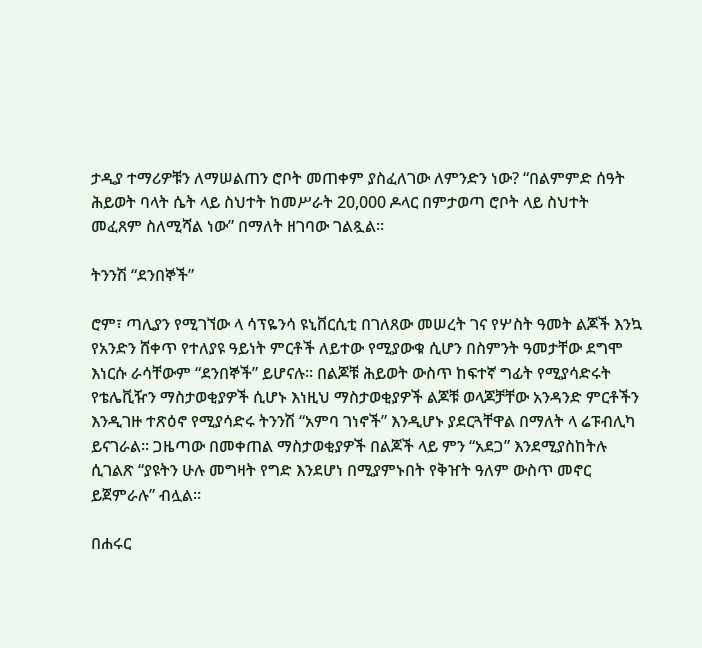ታዲያ ተማሪዎቹን ለማሠልጠን ሮቦት መጠቀም ያስፈለገው ለምንድን ነው? “በልምምድ ሰዓት ሕይወት ባላት ሴት ላይ ስህተት ከመሥራት 20,000 ዶላር በምታወጣ ሮቦት ላይ ስህተት መፈጸም ስለሚሻል ነው” በማለት ዘገባው ገልጿል።

ትንንሽ “ደንበኞች”

ሮም፣ ጣሊያን የሚገኘው ላ ሳፕዬንሳ ዩኒቨርሲቲ በገለጸው መሠረት ገና የሦስት ዓመት ልጆች እንኳ የአንድን ሸቀጥ የተለያዩ ዓይነት ምርቶች ለይተው የሚያውቁ ሲሆን በስምንት ዓመታቸው ደግሞ እነርሱ ራሳቸውም “ደንበኞች” ይሆናሉ። በልጆቹ ሕይወት ውስጥ ከፍተኛ ግፊት የሚያሳድሩት የቴሌቪዥን ማስታወቂያዎች ሲሆኑ እነዚህ ማስታወቂያዎች ልጆቹ ወላጆቻቸው አንዳንድ ምርቶችን እንዲገዙ ተጽዕኖ የሚያሳድሩ ትንንሽ “አምባ ገነኖች” እንዲሆኑ ያደርጓቸዋል በማለት ላ ሬፑብሊካ ይናገራል። ጋዜጣው በመቀጠል ማስታወቂያዎች በልጆች ላይ ምን “አደጋ” እንደሚያስከትሉ ሲገልጽ “ያዩትን ሁሉ መግዛት የግድ እንደሆነ በሚያምኑበት የቅዠት ዓለም ውስጥ መኖር ይጀምራሉ” ብሏል።

በሐሩር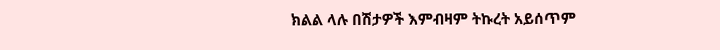ክልል ላሉ በሽታዎች እምብዛም ትኩረት አይሰጥም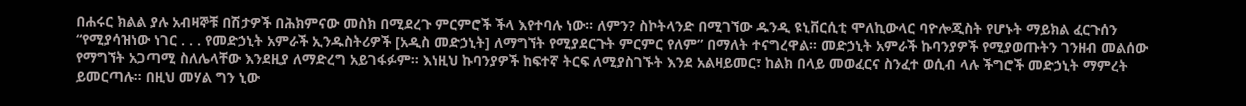በሐሩር ክልል ያሉ አብዛኞቹ በሽታዎች በሕክምናው መስክ በሚደረጉ ምርምሮች ችላ እየተባሉ ነው። ለምን? ስኮትላንድ በሚገኘው ዱንዲ ዩኒቨርሲቲ ሞለኪውላር ባዮሎጂስት የሆኑት ማይክል ፈርጉሰን “የሚያሳዝነው ነገር . . . የመድኃኒት አምራች ኢንዱስትሪዎች [አዲስ መድኃኒት] ለማግኘት የሚያደርጉት ምርምር የለም” በማለት ተናግረዋል። መድኃኒት አምራች ኩባንያዎች የሚያወጡትን ገንዘብ መልሰው የማግኘት አጋጣሚ ስለሌላቸው እንደዚያ ለማድረግ አይገፋፉም። እነዚህ ኩባንያዎች ከፍተኛ ትርፍ ለሚያስገኙት እንደ አልዛይመር፣ ከልክ በላይ መወፈርና ስንፈተ ወሲብ ላሉ ችግሮች መድኃኒት ማምረት ይመርጣሉ። በዚህ መሃል ግን ኒው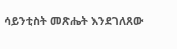ሳይንቲስት መጽሔት እንደገለጸው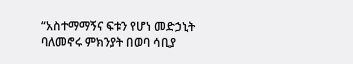“አስተማማኝና ፍቱን የሆነ መድኃኒት ባለመኖሩ ምክንያት በወባ ሳቢያ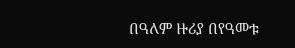በዓለም ዙሪያ በየዓመቱ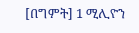[በግምት] 1 ሚሊዮን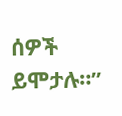ሰዎች ይሞታሉ።”